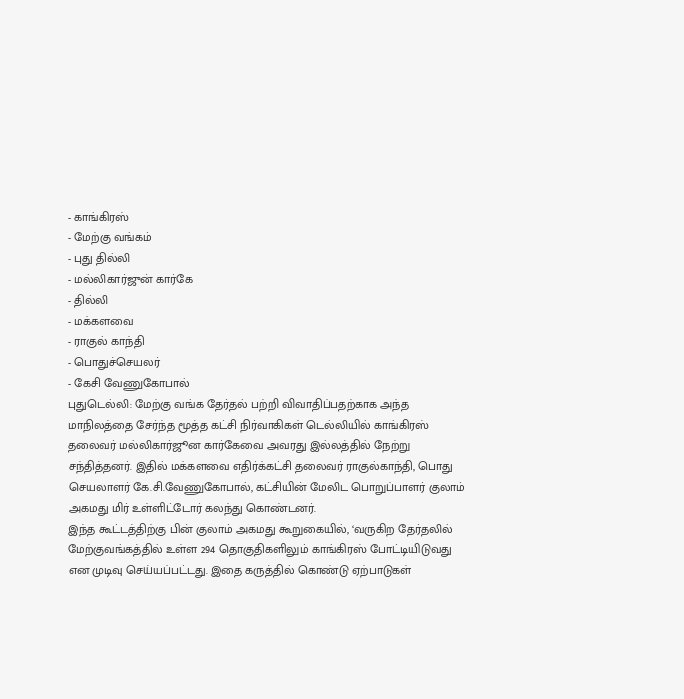- காங்கிரஸ்
- மேற்கு வங்கம்
- புது தில்லி
- மல்லிகார்ஜுன் கார்கே
- தில்லி
- மக்களவை
- ராகுல் காந்தி
- பொதுச்செயலர்
- கேசி வேணுகோபால்
புதுடெல்லி: மேற்கு வங்க தேர்தல் பற்றி விவாதிப்பதற்காக அந்த மாநிலத்தை சேர்ந்த மூத்த கட்சி நிர்வாகிகள் டெல்லியில் காங்கிரஸ் தலைவர் மல்லிகார்ஜூன கார்கேவை அவரது இல்லத்தில் நேற்று சந்தித்தனர். இதில் மக்களவை எதிர்க்கட்சி தலைவர் ராகுல்காந்தி, பொது செயலாளர் கே.சி.வேணுகோபால், கட்சியின் மேலிட பொறுப்பாளர் குலாம் அகமது மிர் உள்ளிட்டோர் கலந்து கொண்டனர்.
இந்த கூட்டத்திற்கு பின் குலாம் அகமது கூறுகையில், ‘வருகிற தேர்தலில் மேற்குவங்கத்தில் உள்ள 294 தொகுதிகளிலும் காங்கிரஸ் போட்டியிடுவது என முடிவு செய்யப்பட்டது. இதை கருத்தில் கொண்டு ஏற்பாடுகள்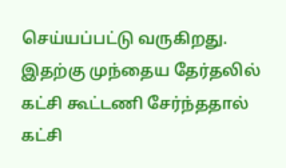செய்யப்பட்டு வருகிறது. இதற்கு முந்தைய தேர்தலில் கட்சி கூட்டணி சேர்ந்ததால் கட்சி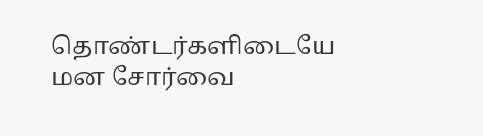தொண்டர்களிடையே மன சோர்வை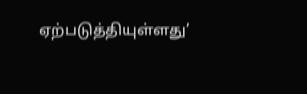ஏற்படுத்தியுள்ளது’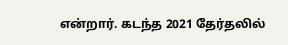என்றார். கடந்த 2021 தேர்தலில்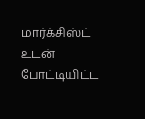மார்க்சிஸ்ட் உடன் போட்டியிட்ட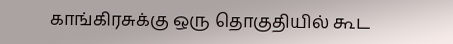காங்கிரசுக்கு ஒரு தொகுதியில் கூட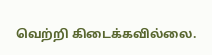வெற்றி கிடைக்கவில்லை.